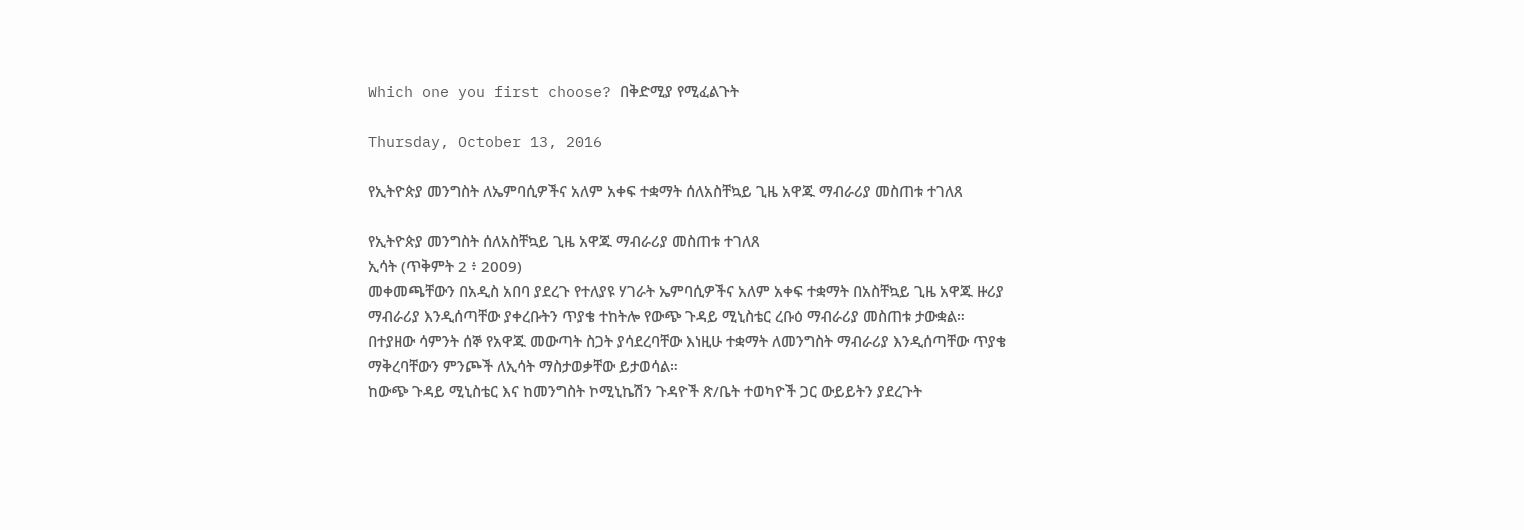Which one you first choose? በቅድሚያ የሚፈልጉት

Thursday, October 13, 2016

የኢትዮጵያ መንግስት ለኤምባሲዎችና አለም አቀፍ ተቋማት ሰለአስቸኳይ ጊዜ አዋጁ ማብራሪያ መስጠቱ ተገለጸ

የኢትዮጵያ መንግስት ሰለአስቸኳይ ጊዜ አዋጁ ማብራሪያ መስጠቱ ተገለጸ
ኢሳት (ጥቅምት 2 ፥ 2009)
መቀመጫቸውን በአዲስ አበባ ያደረጉ የተለያዩ ሃገራት ኤምባሲዎችና አለም አቀፍ ተቋማት በአስቸኳይ ጊዜ አዋጁ ዙሪያ ማብራሪያ እንዲሰጣቸው ያቀረቡትን ጥያቄ ተከትሎ የውጭ ጉዳይ ሚኒስቴር ረቡዕ ማብራሪያ መስጠቱ ታውቋል።
በተያዘው ሳምንት ሰኞ የአዋጁ መውጣት ስጋት ያሳደረባቸው እነዚሁ ተቋማት ለመንግስት ማብራሪያ እንዲሰጣቸው ጥያቄ ማቅረባቸውን ምንጮች ለኢሳት ማስታወቃቸው ይታወሳል።
ከውጭ ጉዳይ ሚኒስቴር እና ከመንግስት ኮሚኒኬሽን ጉዳዮች ጽ/ቤት ተወካዮች ጋር ውይይትን ያደረጉት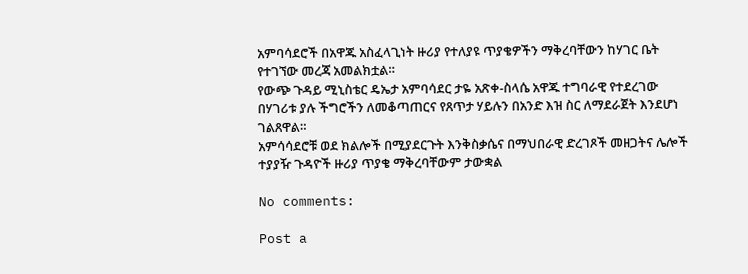አምባሳደሮች በአዋጁ አስፈላጊነት ዙሪያ የተለያዩ ጥያቄዎችን ማቅረባቸውን ከሃገር ቤት የተገኘው መረጃ አመልክቷል።
የውጭ ጉዳይ ሚኒስቴር ዴኤታ አምባሳደር ታዬ አጽቀ-ስላሴ አዋጁ ተግባራዊ የተደረገው በሃገሪቱ ያሉ ችግሮችን ለመቆጣጠርና የጸጥታ ሃይሉን በአንድ እዝ ስር ለማደራጀት እንደሆነ ገልጸዋል።
አምሳሳደሮቹ ወደ ክልሎች በሚያደርጉት እንቅስቃሴና በማህበራዊ ድረገጾች መዘጋትና ሌሎች ተያያዥ ጉዳዮች ዙሪያ ጥያቄ ማቅረባቸውም ታውቋል

No comments:

Post a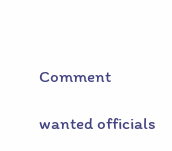Comment

wanted officials